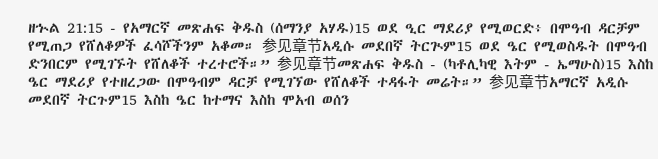ዘኍል 21:15 - የአማርኛ መጽሐፍ ቅዱስ (ሰማንያ አሃዱ)15 ወደ ዒር ማደሪያ የሚወርድ፥ በሞዓብ ዳርቻም የሚጠጋ የሸለቆዎች ፈሳሾችንም አቆመ። 参见章节አዲሱ መደበኛ ትርጒም15 ወደ ዔር የሚወስዱት በሞዓብ ድንበርም የሚገኙት የሸለቆች ተረተሮች።” 参见章节መጽሐፍ ቅዱስ - (ካቶሊካዊ እትም - ኤማሁስ)15 እስከ ዔር ማደሪያ የተዘረጋው በሞዓብም ዳርቻ የሚገኘው የሸለቆች ተዳፋት መሬት።” 参见章节አማርኛ አዲሱ መደበኛ ትርጉም15 እስከ ዔር ከተማና እስከ ሞአብ ወሰን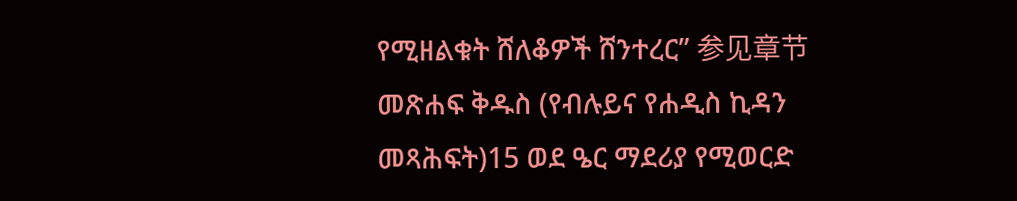የሚዘልቁት ሸለቆዎች ሸንተረር” 参见章节መጽሐፍ ቅዱስ (የብሉይና የሐዲስ ኪዳን መጻሕፍት)15 ወደ ዔር ማደሪያ የሚወርድ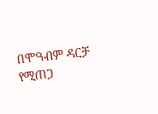በሞዓብም ዳርቻ የሚጠጋ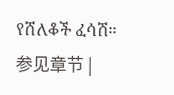የሸለቆች ፈሳሽ። 参见章节 |